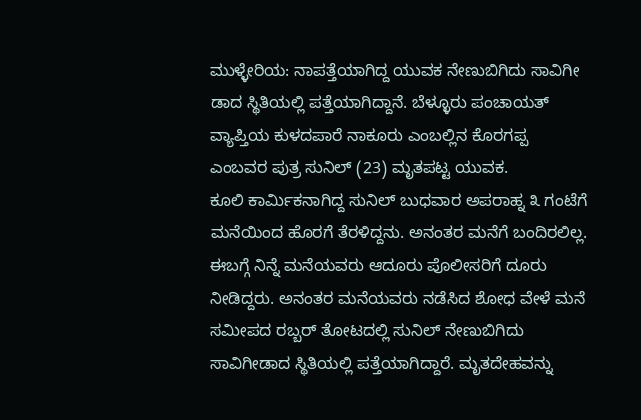ಮುಳ್ಳೇರಿಯ: ನಾಪತ್ತೆಯಾಗಿದ್ದ ಯುವಕ ನೇಣುಬಿಗಿದು ಸಾವಿಗೀ ಡಾದ ಸ್ಥಿತಿಯಲ್ಲಿ ಪತ್ತೆಯಾಗಿದ್ದಾನೆ. ಬೆಳ್ಳೂರು ಪಂಚಾಯತ್ ವ್ಯಾಪ್ತಿಯ ಕುಳದಪಾರೆ ನಾಕೂರು ಎಂಬಲ್ಲಿನ ಕೊರಗಪ್ಪ ಎಂಬವರ ಪುತ್ರ ಸುನಿಲ್ (23) ಮೃತಪಟ್ಟ ಯುವಕ.
ಕೂಲಿ ಕಾರ್ಮಿಕನಾಗಿದ್ದ ಸುನಿಲ್ ಬುಧವಾರ ಅಪರಾಹ್ನ ೩ ಗಂಟೆಗೆ ಮನೆಯಿಂದ ಹೊರಗೆ ತೆರಳಿದ್ದನು. ಅನಂತರ ಮನೆಗೆ ಬಂದಿರಲಿಲ್ಲ. ಈಬಗ್ಗೆ ನಿನ್ನೆ ಮನೆಯವರು ಆದೂರು ಪೊಲೀಸರಿಗೆ ದೂರು ನೀಡಿದ್ದರು. ಅನಂತರ ಮನೆಯವರು ನಡೆಸಿದ ಶೋಧ ವೇಳೆ ಮನೆ ಸಮೀಪದ ರಬ್ಬರ್ ತೋಟದಲ್ಲಿ ಸುನಿಲ್ ನೇಣುಬಿಗಿದು ಸಾವಿಗೀಡಾದ ಸ್ಥಿತಿಯಲ್ಲಿ ಪತ್ತೆಯಾಗಿದ್ದಾರೆ. ಮೃತದೇಹವನ್ನು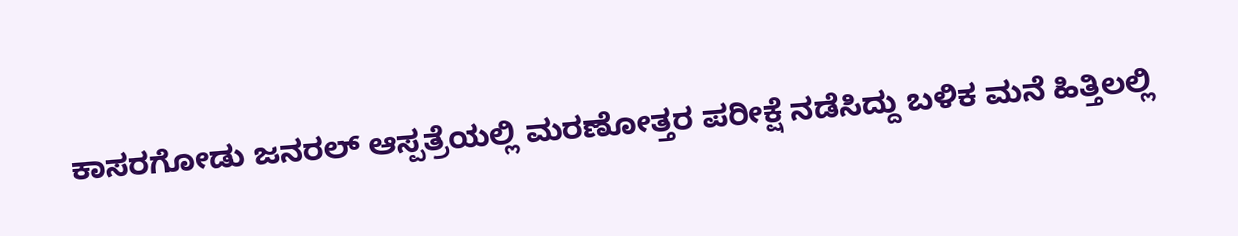ಕಾಸರಗೋಡು ಜನರಲ್ ಆಸ್ಪತ್ರೆಯಲ್ಲಿ ಮರಣೋತ್ತರ ಪರೀಕ್ಷೆ ನಡೆಸಿದ್ದು ಬಳಿಕ ಮನೆ ಹಿತ್ತಿಲಲ್ಲಿ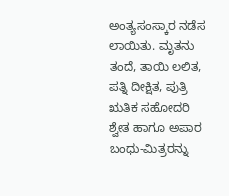ಅಂತ್ಯಸಂಸ್ಕಾರ ನಡೆಸ ಲಾಯಿತು. ಮೃತನು ತಂದೆ, ತಾಯಿ ಲಲಿತ, ಪತ್ನಿ ದೀಕ್ಷಿತ, ಪುತ್ರಿ ಋತಿಕ ಸಹೋದರಿ ಶ್ವೇತ ಹಾಗೂ ಅಪಾರ ಬಂಧು-ಮಿತ್ರರನ್ನು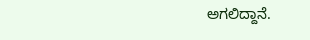ಅಗಲಿದ್ದಾನೆ.